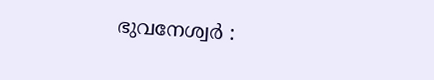ഭുവനേശ്വർ :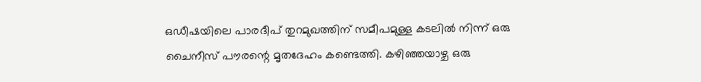ഒഡീഷയിലെ പാരദീപ് തുറമുഖത്തിന് സമീപമുള്ള കടലിൽ നിന്ന് ഒരു ചൈനീസ് പൗരന്റെ മൃതദേഹം കണ്ടെത്തി. കഴിഞ്ഞയാഴ്ച ഒരു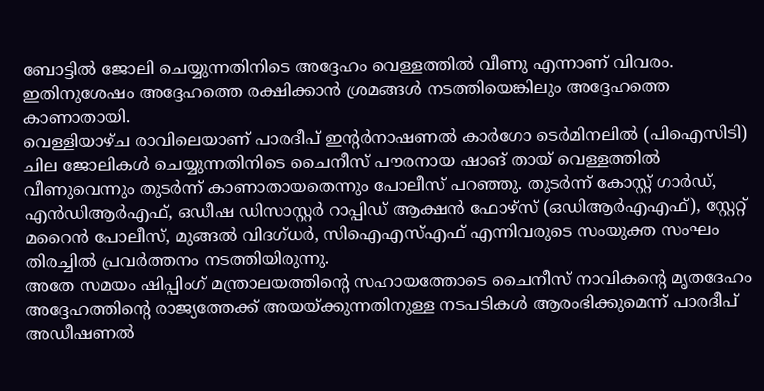ബോട്ടിൽ ജോലി ചെയ്യുന്നതിനിടെ അദ്ദേഹം വെള്ളത്തിൽ വീണു എന്നാണ് വിവരം. ഇതിനുശേഷം അദ്ദേഹത്തെ രക്ഷിക്കാൻ ശ്രമങ്ങൾ നടത്തിയെങ്കിലും അദ്ദേഹത്തെ കാണാതായി.
വെള്ളിയാഴ്ച രാവിലെയാണ് പാരദീപ് ഇന്റർനാഷണൽ കാർഗോ ടെർമിനലിൽ (പിഐസിടി) ചില ജോലികൾ ചെയ്യുന്നതിനിടെ ചൈനീസ് പൗരനായ ഷാങ് തായ് വെള്ളത്തിൽ വീണുവെന്നും തുടർന്ന് കാണാതായതെന്നും പോലീസ് പറഞ്ഞു. തുടർന്ന് കോസ്റ്റ് ഗാർഡ്, എൻഡിആർഎഫ്, ഒഡീഷ ഡിസാസ്റ്റർ റാപ്പിഡ് ആക്ഷൻ ഫോഴ്സ് (ഒഡിആർഎഎഫ്), സ്റ്റേറ്റ് മറൈൻ പോലീസ്, മുങ്ങൽ വിദഗ്ധർ, സിഐഎസ്എഫ് എന്നിവരുടെ സംയുക്ത സംഘം തിരച്ചിൽ പ്രവർത്തനം നടത്തിയിരുന്നു.
അതേ സമയം ഷിപ്പിംഗ് മന്ത്രാലയത്തിന്റെ സഹായത്തോടെ ചൈനീസ് നാവികന്റെ മൃതദേഹം അദ്ദേഹത്തിന്റെ രാജ്യത്തേക്ക് അയയ്ക്കുന്നതിനുള്ള നടപടികൾ ആരംഭിക്കുമെന്ന് പാരദീപ് അഡീഷണൽ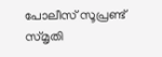പോലീസ് സൂപ്രണ്ട് സ്മൃതി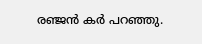രഞ്ജൻ കർ പറഞ്ഞു.